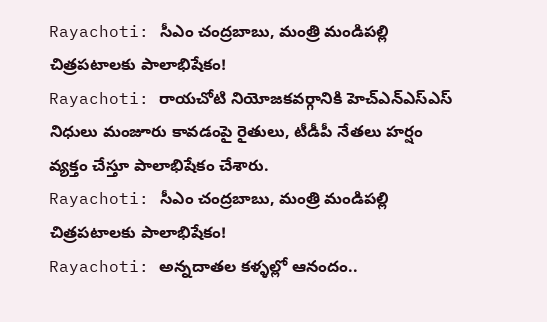Rayachoti: సీఎం చంద్రబాబు, మంత్రి మండిపల్లి చిత్రపటాలకు పాలాభిషేకం!
Rayachoti: రాయచోటి నియోజకవర్గానికి హెచ్ఎన్ఎస్ఎస్ నిధులు మంజూరు కావడంపై రైతులు, టీడీపీ నేతలు హర్షం వ్యక్తం చేస్తూ పాలాభిషేకం చేశారు.
Rayachoti: సీఎం చంద్రబాబు, మంత్రి మండిపల్లి చిత్రపటాలకు పాలాభిషేకం!
Rayachoti: అన్నదాతల కళ్ళల్లో ఆనందం..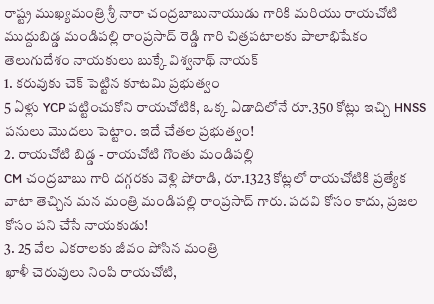రాష్ట్ర ముఖ్యమంత్రి శ్రీ నారా చంద్రబాబునాయుడు గారికి మరియు రాయచోటి ముద్దుబిడ్డ మండిపల్లి రాంప్రసాద్ రెడ్డి గారి చిత్రపటాలకు పాలాభిషేకం
తెలుగుదేశం నాయకులు బుక్కే విశ్వనాథ్ నాయక్
1. కరువుకు చెక్ పెట్టిన కూటమి ప్రభుత్వం
5 ఏళ్లు YCP పట్టించుకోని రాయచోటికి, ఒక్క ఏడాదిలోనే రూ.350 కోట్లు ఇచ్చి HNSS పనులు మొదలు పెట్టాం. ఇదే చేతల ప్రభుత్వం!
2. రాయచోటి బిడ్డ - రాయచోటి గొంతు మండిపల్లి
CM చంద్రబాబు గారి దగ్గరకు వెళ్లి పోరాడి, రూ.1323 కోట్లలో రాయచోటికి ప్రత్యేక వాటా తెచ్చిన మన మంత్రి మండిపల్లి రాంప్రసాద్ గారు. పదవి కోసం కాదు, ప్రజల కోసం పని చేసే నాయకుడు!
3. 25 వేల ఎకరాలకు జీవం పోసిన మంత్రి
ఖాళీ చెరువులు నింపి రాయచోటి,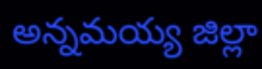అన్నమయ్య జిల్లా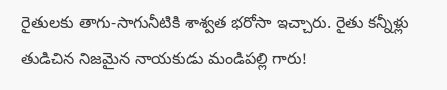రైతులకు తాగు-సాగునీటికి శాశ్వత భరోసా ఇచ్చారు. రైతు కన్నీళ్లు తుడిచిన నిజమైన నాయకుడు మండిపల్లి గారు!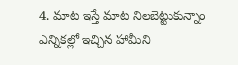4. మాట ఇస్తే మాట నిలబెట్టుకున్నాం
ఎన్నికల్లో ఇచ్చిన హామీని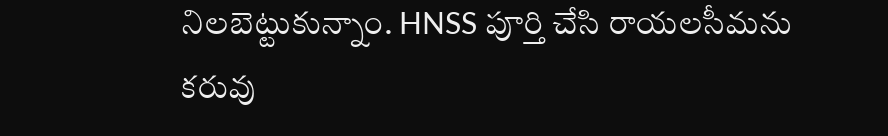నిలబెట్టుకున్నాం. HNSS పూర్తి చేసి రాయలసీమను కరువు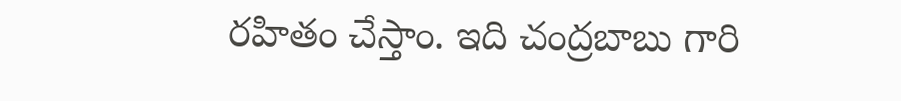రహితం చేస్తాం. ఇది చంద్రబాబు గారి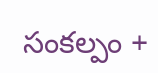సంకల్పం +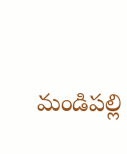మండిపల్లి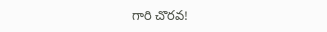గారి చొరవ!